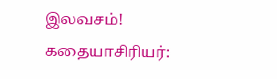இலவசம்!
கதையாசிரியர்: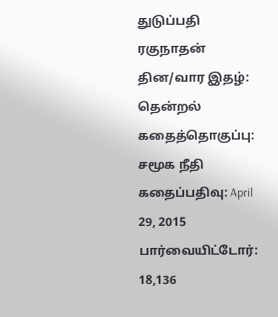துடுப்பதி ரகுநாதன்
தின/வார இதழ்: தென்றல்
கதைத்தொகுப்பு:
சமூக நீதி
கதைப்பதிவு: April 29, 2015
பார்வையிட்டோர்: 18,136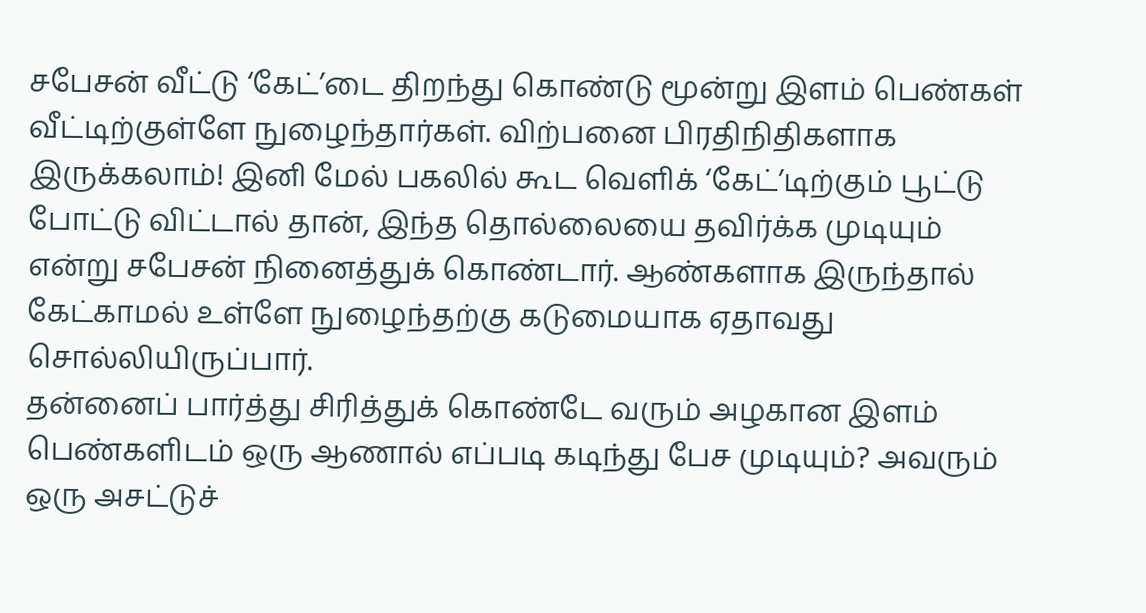சபேசன் வீட்டு ‘கேட்’டை திறந்து கொண்டு மூன்று இளம் பெண்கள் வீட்டிற்குள்ளே நுழைந்தார்கள். விற்பனை பிரதிநிதிகளாக இருக்கலாம்! இனி மேல் பகலில் கூட வெளிக் ‘கேட்’டிற்கும் பூட்டு போட்டு விட்டால் தான், இந்த தொல்லையை தவிர்க்க முடியும் என்று சபேசன் நினைத்துக் கொண்டார். ஆண்களாக இருந்தால் கேட்காமல் உள்ளே நுழைந்தற்கு கடுமையாக ஏதாவது சொல்லியிருப்பார்.
தன்னைப் பார்த்து சிரித்துக் கொண்டே வரும் அழகான இளம் பெண்களிடம் ஒரு ஆணால் எப்படி கடிந்து பேச முடியும்? அவரும் ஒரு அசட்டுச்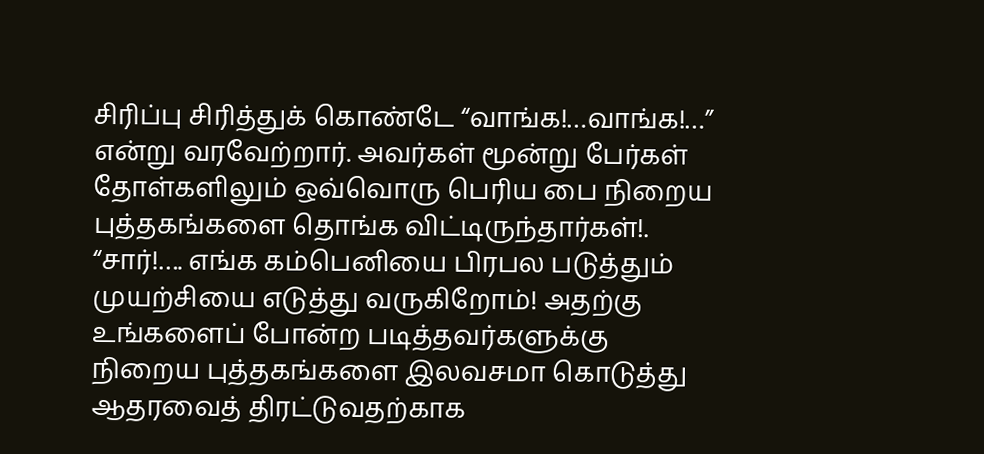சிரிப்பு சிரித்துக் கொண்டே “வாங்க!…வாங்க!…” என்று வரவேற்றார். அவர்கள் மூன்று பேர்கள் தோள்களிலும் ஒவ்வொரு பெரிய பை நிறைய புத்தகங்களை தொங்க விட்டிருந்தார்கள்!.
“சார்!…. எங்க கம்பெனியை பிரபல படுத்தும் முயற்சியை எடுத்து வருகிறோம்! அதற்கு உங்களைப் போன்ற படித்தவர்களுக்கு நிறைய புத்தகங்களை இலவசமா கொடுத்து ஆதரவைத் திரட்டுவதற்காக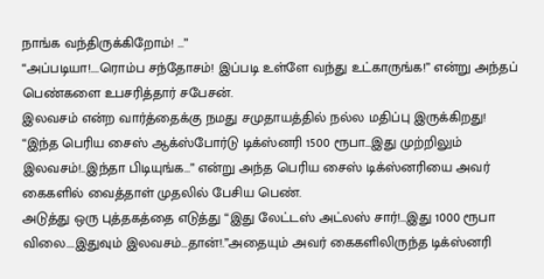நாங்க வந்திருக்கிறோம்! …”
“அப்படியா!….ரொம்ப சந்தோசம்! இப்படி உள்ளே வந்து உட்காருங்க!” என்று அந்தப் பெண்களை உபசரித்தார் சபேசன்.
இலவசம் என்ற வார்த்தைக்கு நமது சமுதாயத்தில் நல்ல மதிப்பு இருக்கிறது!
“இந்த பெரிய சைஸ் ஆக்ஸ்போர்டு டிக்ஸ்னரி 1500 ரூபா…இது முற்றிலும் இலவசம்!..இந்தா பிடியுங்க…” என்று அந்த பெரிய சைஸ் டிக்ஸ்னரியை அவர் கைகளில் வைத்தாள் முதலில் பேசிய பெண்.
அடுத்து ஒரு புத்தகத்தை எடுத்து “இது லேட்டஸ் அட்லஸ் சார்!…இது 1000 ரூபா விலை….இதுவும் இலவசம்…தான்!.”அதையும் அவர் கைகளிலிருந்த டிக்ஸ்னரி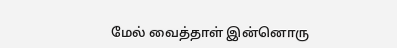மேல் வைத்தாள் இன்னொரு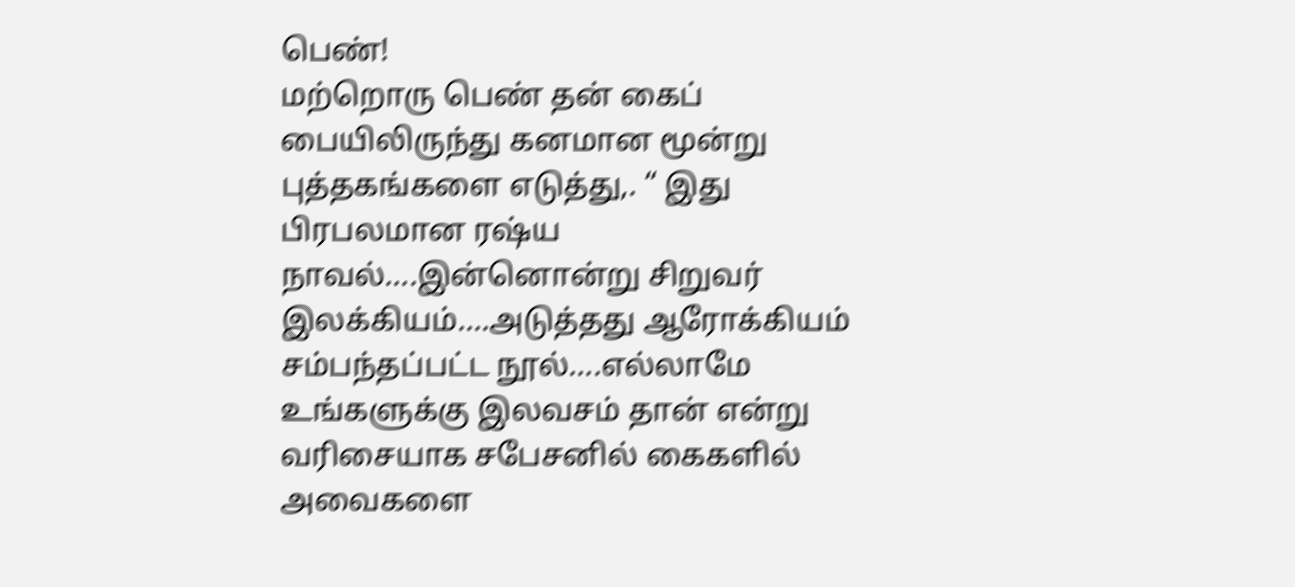பெண்!
மற்றொரு பெண் தன் கைப் பையிலிருந்து கனமான மூன்று புத்தகங்களை எடுத்து,. “ இது பிரபலமான ரஷ்ய நாவல்….இன்னொன்று சிறுவர் இலக்கியம்….அடுத்தது ஆரோக்கியம் சம்பந்தப்பட்ட நூல்….எல்லாமே உங்களுக்கு இலவசம் தான் என்று வரிசையாக சபேசனில் கைகளில் அவைகளை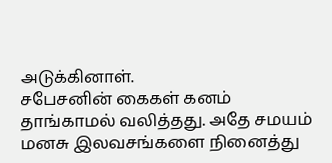அடுக்கினாள்.
சபேசனின் கைகள் கனம் தாங்காமல் வலித்தது. அதே சமயம் மனசு இலவசங்களை நினைத்து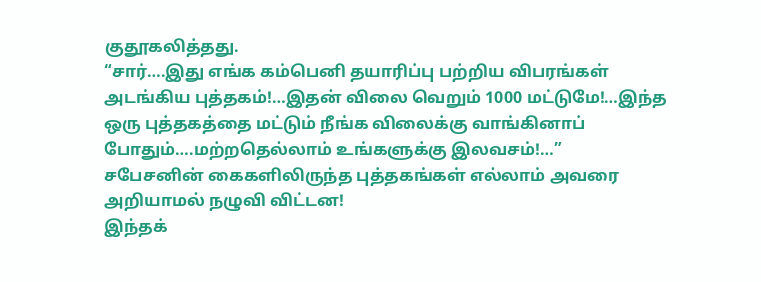குதூகலித்தது.
“சார்….இது எங்க கம்பெனி தயாரிப்பு பற்றிய விபரங்கள் அடங்கிய புத்தகம்!…இதன் விலை வெறும் 1000 மட்டுமே!…இந்த ஒரு புத்தகத்தை மட்டும் நீங்க விலைக்கு வாங்கினாப் போதும்….மற்றதெல்லாம் உங்களுக்கு இலவசம்!…”
சபேசனின் கைகளிலிருந்த புத்தகங்கள் எல்லாம் அவரை அறியாமல் நழுவி விட்டன!
இந்தக்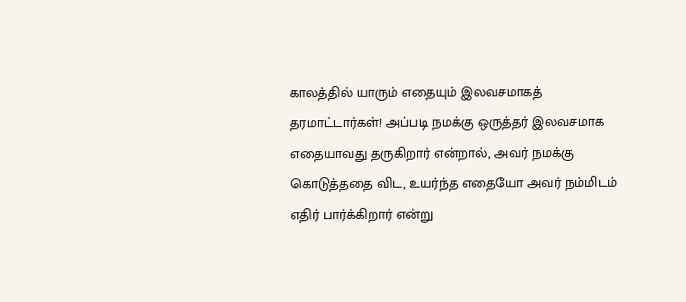காலத்தில் யாரும் எதையும் இலவசமாகத் தரமாட்டார்கள்! அப்படி நமக்கு ஒருத்தர் இலவசமாக எதையாவது தருகிறார் என்றால், அவர் நமக்கு கொடுத்ததை விட, உயர்ந்த எதையோ அவர் நம்மிடம் எதிர் பார்க்கிறார் என்று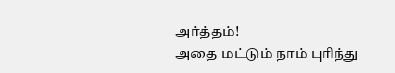அர்த்தம்!
அதை மட்டும் நாம் புரிந்து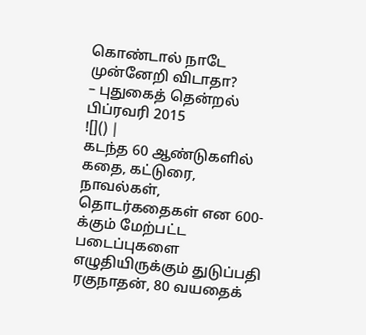கொண்டால் நாடே முன்னேறி விடாதா?
– புதுகைத் தென்றல் பிப்ரவரி 2015
![]() |
கடந்த 60 ஆண்டுகளில் கதை, கட்டுரை, நாவல்கள், தொடர்கதைகள் என 600-க்கும் மேற்பட்ட படைப்புகளை எழுதியிருக்கும் துடுப்பதி ரகுநாதன், 80 வயதைக்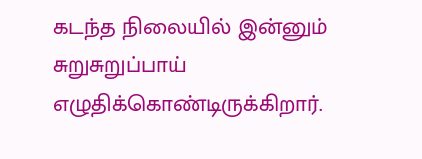கடந்த நிலையில் இன்னும் சுறுசுறுப்பாய் எழுதிக்கொண்டிருக்கிறார்.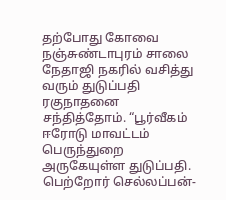தற்போது கோவை நஞ்சுண்டாபுரம் சாலை நேதாஜி நகரில் வசித்து வரும் துடுப்பதி ரகுநாதனை சந்தித்தோம். “பூர்வீகம் ஈரோடு மாவட்டம் பெருந்துறை அருகேயுள்ள துடுப்பதி. பெற்றோர் செல்லப்பன்-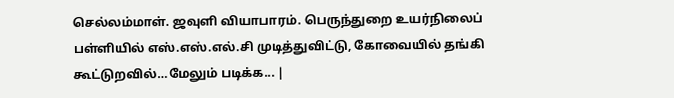செல்லம்மாள். ஜவுளி வியாபாரம். பெருந்துறை உயர்நிலைப் பள்ளியில் எஸ்.எஸ்.எல்.சி முடித்துவிட்டு, கோவையில் தங்கி கூட்டுறவில்…மேலும் படிக்க... |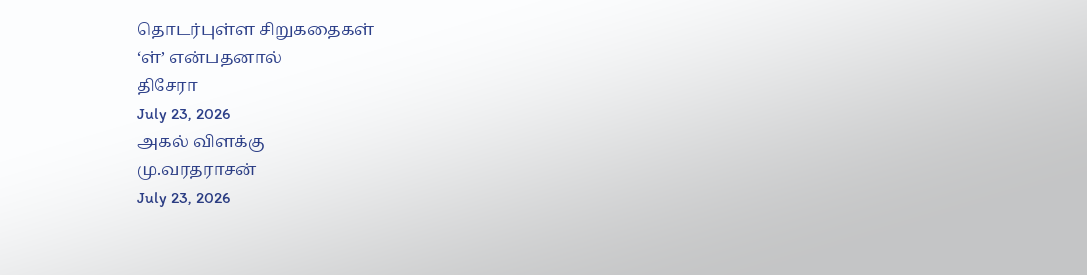தொடர்புள்ள சிறுகதைகள்
‘ள்’ என்பதனால்
திசேரா
July 23, 2026
அகல் விளக்கு
மு.வரதராசன்
July 23, 2026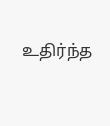உதிர்ந்த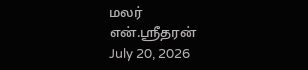மலர்
என்.ஸ்ரீதரன்
July 20, 2026